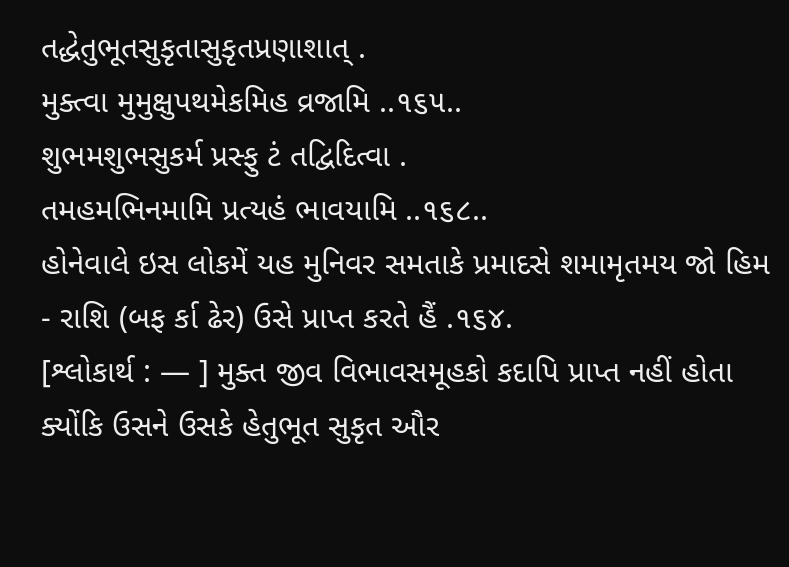તદ્ધેતુભૂતસુકૃતાસુકૃતપ્રણાશાત્ .
મુક્ત્વા મુમુક્ષુપથમેકમિહ વ્રજામિ ..૧૬૫..
શુભમશુભસુકર્મ પ્રસ્ફુ ટં તદ્વિદિત્વા .
તમહમભિનમામિ પ્રત્યહં ભાવયામિ ..૧૬૮..
હોનેવાલે ઇસ લોકમેં યહ મુનિવર સમતાકે પ્રમાદસે શમામૃતમય જો હિમ - રાશિ (બફ ર્કા ઢેર) ઉસે પ્રાપ્ત કરતે હૈં .૧૬૪.
[શ્લોકાર્થ : — ] મુક્ત જીવ વિભાવસમૂહકો કદાપિ પ્રાપ્ત નહીં હોતા ક્યોંકિ ઉસને ઉસકે હેતુભૂત સુકૃત ઔર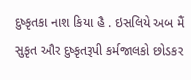દુષ્કૃતકા નાશ કિયા હૈ . ઇસલિયે અબ મૈં સુકૃત ઔર દુષ્કૃતરૂપી કર્મજાલકો છોડકર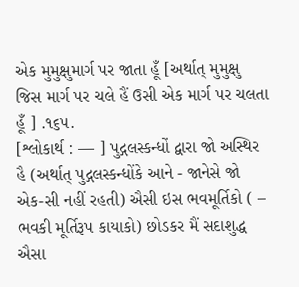એક મુમુક્ષુમાર્ગ પર જાતા હૂઁ [અર્થાત્ મુમુક્ષુ જિસ માર્ગ પર ચલે હૈં ઉસી એક માર્ગ પર ચલતા હૂઁ ] .૧૬૫.
[શ્લોકાર્થ : — ] પુદ્ગલસ્કન્ધોં દ્વારા જો અસ્થિર હૈ (અર્થાત્ પુદ્ગલસ્કન્ધોંકે આને - જાનેસે જો એક-સી નહીં રહતી) ઐસી ઇસ ભવમૂર્તિકો ( – ભવકી મૂર્તિરૂપ કાયાકો) છોડકર મૈં સદાશુદ્ધ ઐસા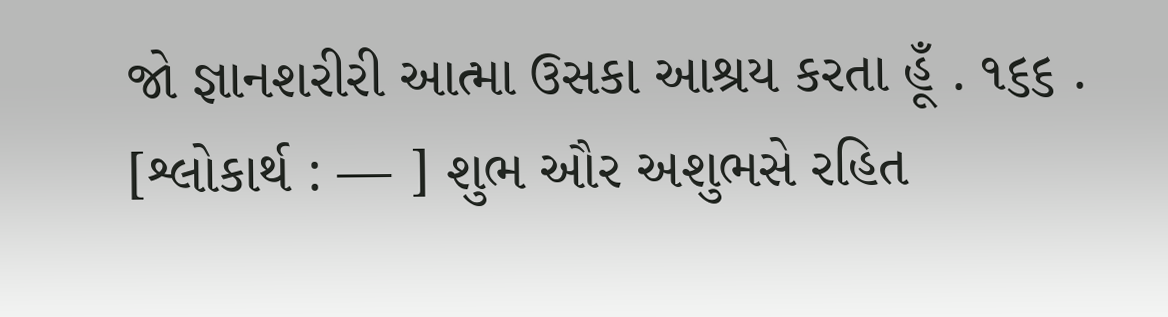જો જ્ઞાનશરીરી આત્મા ઉસકા આશ્રય કરતા હૂઁ . ૧૬૬ .
[શ્લોકાર્થ : — ] શુભ ઔર અશુભસે રહિત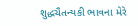શુદ્ધચૈતન્યકી ભાવના મેરે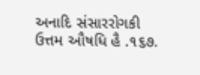અનાદિ સંસારરોગકી ઉત્તમ ઔષધિ હૈ .૧૬૭.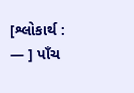[શ્લોકાર્થ : — ] પાઁચ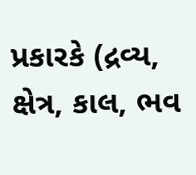પ્રકારકે (દ્રવ્ય, ક્ષેત્ર, કાલ, ભવ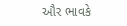ઔર ભાવકે